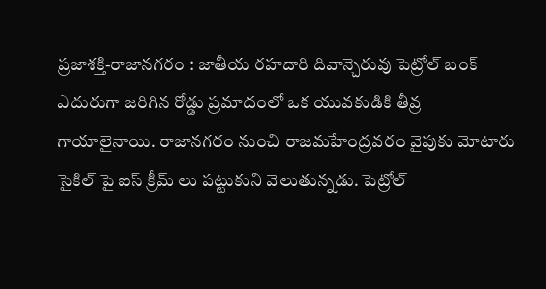ప్రజాశక్తి-రాజానగరం : జాతీయ రహదారి దివాన్చెరువు పెట్రోల్ బంక్ ఎదురుగా జరిగిన రోడ్డు ప్రమాదంలో ఒక యువకుడికి తీవ్ర గాయాలైనాయి. రాజానగరం నుంచి రాజమహేంద్రవరం వైపుకు మోటారు సైకిల్ పై ఐస్ క్రీమ్ లు పట్టుకుని వెలుతున్నడు. పెట్రోల్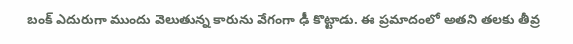బంక్ ఎదురుగా ముందు వెలుతున్న కారును వేగంగా ఢీ కొట్టాడు. ఈ ప్రమాదంలో అతని తలకు తీవ్ర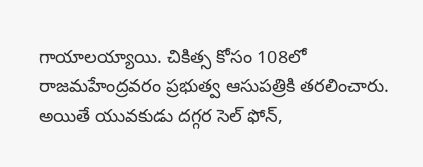గాయాలయ్యాయి. చికిత్స కోసం 108లో రాజమహేంద్రవరం ప్రభుత్వ ఆసుపత్రికి తరలించారు. అయితే యువకుడు దగ్గర సెల్ ఫోన్,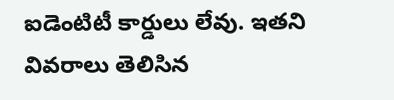ఐడెంటిటీ కార్డులు లేవు. ఇతని వివరాలు తెలిసిన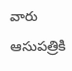వారు ఆసుపత్రికి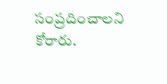సంప్రదించాలని కోరారు.